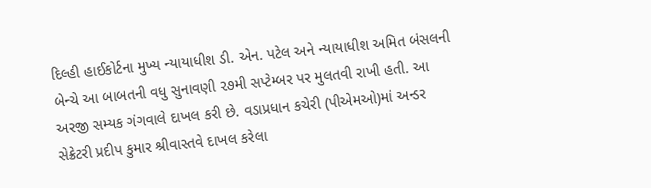દિલ્હી હાઈકોર્ટના મુખ્ય ન્યાયાધીશ ડી. એન. પટેલ અને ન્યાયાધીશ અમિત બંસલની બેન્ચે આ બાબતની વધુ સુનાવણી ૨૭મી સપ્ટેમ્બર પર મુલતવી રાખી હતી. આ અરજી સમ્યક ગંગવાલે દાખલ કરી છે. વડાપ્રધાન કચેરી (પીએમઓ)માં અન્ડર સેક્રેટરી પ્રદીપ કુમાર શ્રીવાસ્તવે દાખલ કરેલા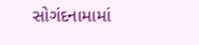સોગંદનામામાં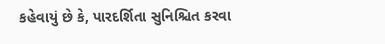કહેવાયું છે કે, પારદર્શિતા સુનિશ્ચિત કરવા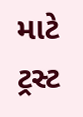માટે ટ્રસ્ટ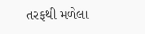તરફથી મળેલા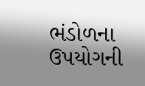ભંડોળના ઉપયોગની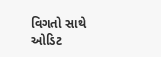વિગતો સાથે ઓડિટ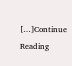[…]Continue Reading